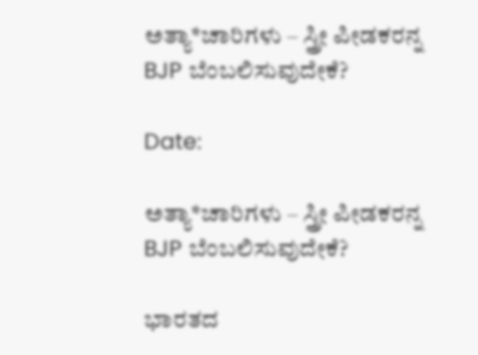ಅತ್ಯಾ*ಚಾರಿಗಳು – ಸ್ತ್ರೀ ಪೀಡಕರನ್ನ BJP ಬೆಂಬಲಿಸುವುದೇಕೆ?

Date:

ಅತ್ಯಾ*ಚಾರಿಗಳು – ಸ್ತ್ರೀ ಪೀಡಕರನ್ನ BJP ಬೆಂಬಲಿಸುವುದೇಕೆ?

ಭಾರತದ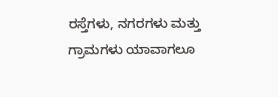ರಸ್ತೆಗಳು, ನಗರಗಳು ಮತ್ತು ಗ್ರಾಮಗಳು ಯಾವಾಗಲೂ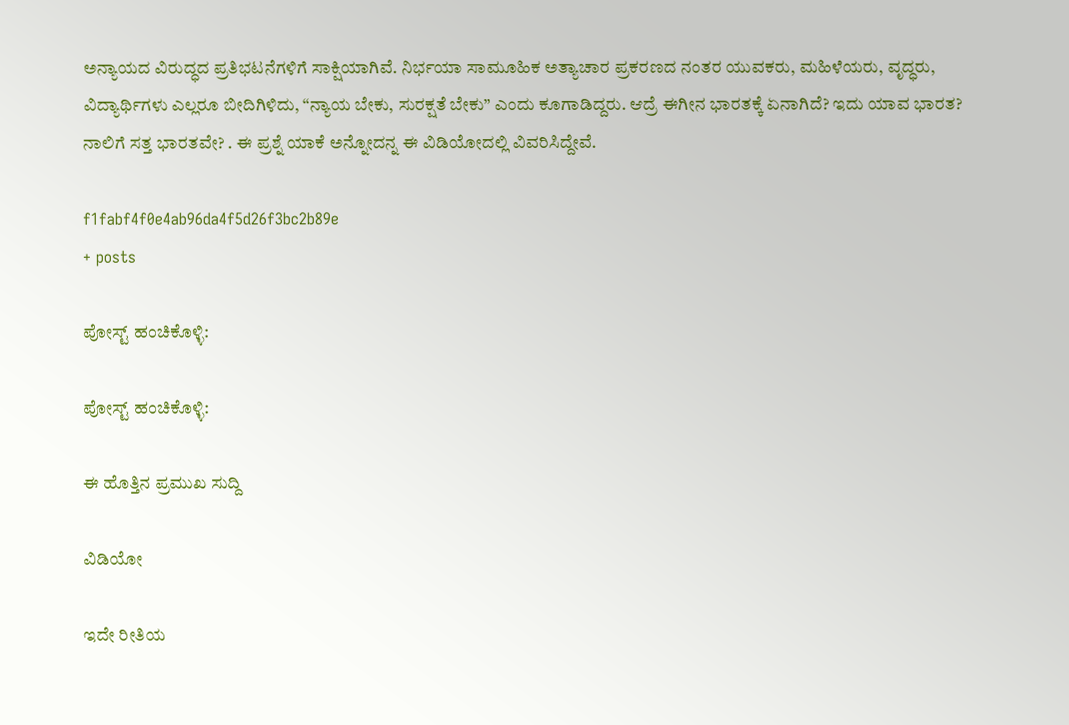ಅನ್ಯಾಯದ ವಿರುದ್ಧದ ಪ್ರತಿಭಟನೆಗಳಿಗೆ ಸಾಕ್ಷಿಯಾಗಿವೆ. ನಿರ್ಭಯಾ ಸಾಮೂಹಿಕ ಅತ್ಯಾಚಾರ ಪ್ರಕರಣದ ನಂತರ ಯುವಕರು, ಮಹಿಳೆಯರು, ವೃದ್ಧರು, ವಿದ್ಯಾರ್ಥಿಗಳು ಎಲ್ಲರೂ ಬೀದಿಗಿಳಿದು, “ನ್ಯಾಯ ಬೇಕು, ಸುರಕ್ಷತೆ ಬೇಕು” ಎಂದು ಕೂಗಾಡಿದ್ದರು. ಆದ್ರೆ ಈಗೀನ ಭಾರತಕ್ಕೆ ಏನಾಗಿದೆ? ಇದು ಯಾವ ಭಾರತ? ನಾಲಿಗೆ ಸತ್ತ ಭಾರತವೇ? . ಈ ಪ್ರಶ್ನೆ ಯಾಕೆ ಅನ್ನೋದನ್ನ ಈ ವಿಡಿಯೋದಲ್ಲಿ ವಿವರಿಸಿದ್ದೇವೆ.

f1fabf4f0e4ab96da4f5d26f3bc2b89e
+ posts

ಪೋಸ್ಟ್ ಹಂಚಿಕೊಳ್ಳಿ:

ಪೋಸ್ಟ್ ಹಂಚಿಕೊಳ್ಳಿ:

ಈ ಹೊತ್ತಿನ ಪ್ರಮುಖ ಸುದ್ದಿ

ವಿಡಿಯೋ

ಇದೇ ರೀತಿಯ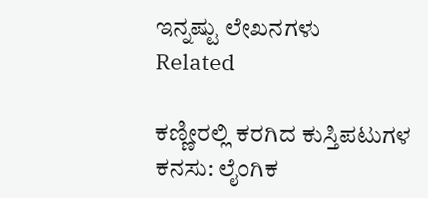ಇನ್ನಷ್ಟು ಲೇಖನಗಳು
Related

ಕಣ್ಣೀರಲ್ಲಿ ಕರಗಿದ ಕುಸ್ತಿಪಟುಗಳ ಕನಸು: ಲೈಂಗಿಕ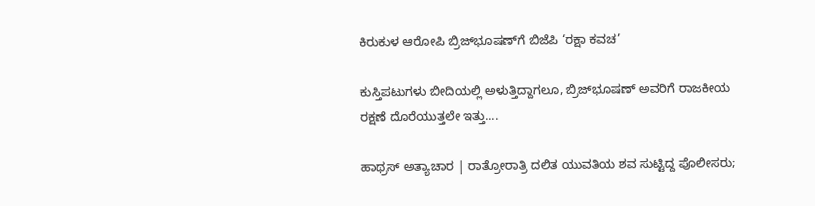ಕಿರುಕುಳ ಆರೋಪಿ ಬ್ರಿಜ್‌ಭೂಷಣ್‌ಗೆ ಬಿಜೆಪಿ ‘ರಕ್ಷಾ ಕವಚ’

ಕುಸ್ತಿಪಟುಗಳು ಬೀದಿಯಲ್ಲಿ ಅಳುತ್ತಿದ್ದಾಗಲೂ, ಬ್ರಿಜ್‌ಭೂಷಣ್‌ ಅವರಿಗೆ ರಾಜಕೀಯ ರಕ್ಷಣೆ ದೊರೆಯುತ್ತಲೇ ಇತ್ತು....

ಹಾಥ್ರಸ್‌ ಅತ್ಯಾಚಾರ | ರಾತ್ರೋರಾತ್ರಿ ದಲಿತ ಯುವತಿಯ ಶವ ಸುಟ್ಟಿದ್ದ ಪೊಲೀಸರು;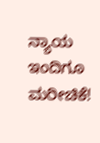ನ್ಯಾಯ ಇಂದಿಗೂ ಮರೀಚಿಕೆ!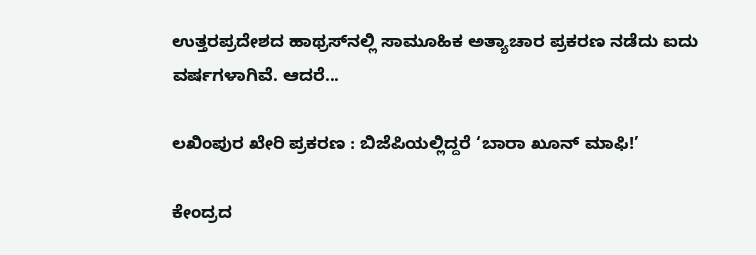ಉತ್ತರಪ್ರದೇಶದ ಹಾಥ್ರಸ್‌ನಲ್ಲಿ ಸಾಮೂಹಿಕ ಅತ್ಯಾಚಾರ ಪ್ರಕರಣ ನಡೆದು ಐದು ವರ್ಷಗಳಾಗಿವೆ. ಆದರೆ...

ಲಖಿಂಪುರ ಖೇರಿ ಪ್ರಕರಣ : ಬಿಜೆಪಿಯಲ್ಲಿದ್ದರೆ ‘ಬಾರಾ ಖೂನ್ ಮಾಫಿ!’

ಕೇಂದ್ರದ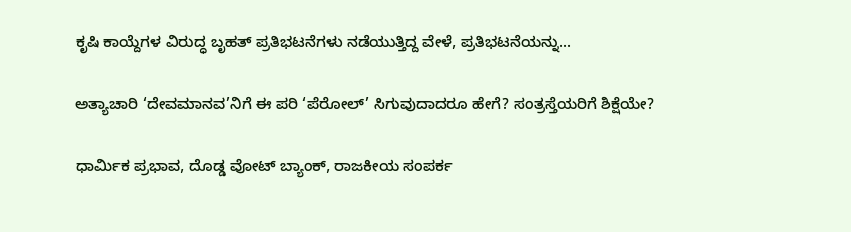ಕೃಷಿ ಕಾಯ್ದೆಗಳ ವಿರುದ್ಧ ಬೃಹತ್ ಪ್ರತಿಭಟನೆಗಳು ನಡೆಯುತ್ತಿದ್ದ ವೇಳೆ, ಪ್ರತಿಭಟನೆಯನ್ನು...

ಅತ್ಯಾಚಾರಿ ‘ದೇವಮಾನವ’ನಿಗೆ ಈ ಪರಿ ‘ಪೆರೋಲ್‌’ ಸಿಗುವುದಾದರೂ ಹೇಗೆ? ಸಂತ್ರಸ್ತೆಯರಿಗೆ ಶಿಕ್ಷೆಯೇ?

ಧಾರ್ಮಿಕ ಪ್ರಭಾವ, ದೊಡ್ಡ ವೋಟ್‌ ಬ್ಯಾಂಕ್‌, ರಾಜಕೀಯ ಸಂಪರ್ಕ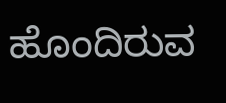ಹೊಂದಿರುವ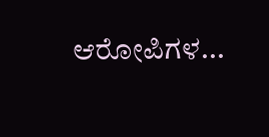ಆರೋಪಿಗಳ...